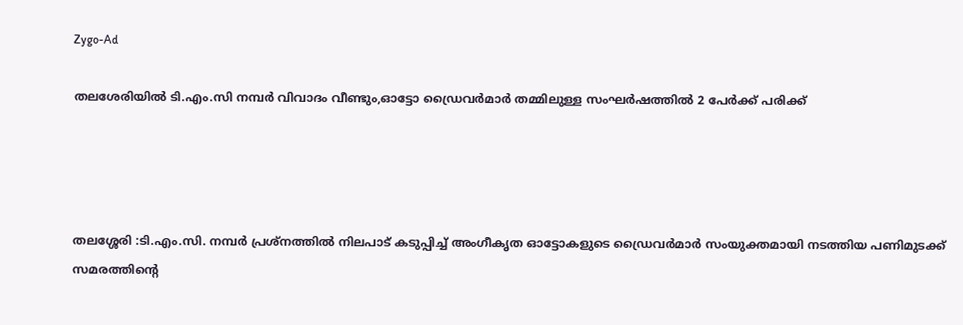Zygo-Ad

തലശേരിയിൽ ടി.എം.സി നമ്പർ വിവാദം വീണ്ടും,ഓട്ടോ ഡ്രൈവർമാർ തമ്മിലുള്ള സംഘർഷത്തിൽ 2 പേർക്ക് പരിക്ക്




തലശ്ശേരി :ടി.എം.സി. നമ്പർ പ്രശ്നത്തിൽ നിലപാട് കടുപ്പിച്ച് അംഗീകൃത ഓട്ടോകളുടെ ഡ്രൈവർമാർ സംയുക്തമായി നടത്തിയ പണിമുടക്ക് സമരത്തിന്റെ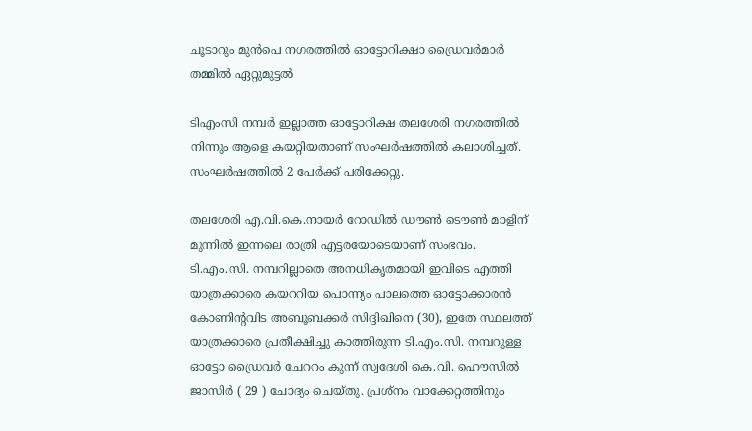ചൂടാറും മുൻപെ നഗരത്തിൽ ഓട്ടോറിക്ഷാ ഡ്രൈവർമാർ തമ്മിൽ ഏറ്റുമുട്ടൽ

ടിഎംസി നമ്പർ ഇല്ലാത്ത ഓട്ടോറിക്ഷ തലശേരി നഗരത്തിൽ നിന്നും ആളെ കയറ്റിയതാണ് സംഘർഷത്തിൽ കലാശിച്ചത്. സംഘർഷത്തിൽ 2 പേർക്ക് പരിക്കേറ്റു.

തലശേരി എ.വി.കെ.നായർ റോഡിൽ ഡൗൺ ടൌൺ മാളിന് മുന്നിൽ ഇന്നലെ രാത്രി എട്ടരയോടെയാണ് സംഭവം. ടി.എം.സി. നമ്പറില്ലാതെ അനധികൃതമായി ഇവിടെ എത്തി യാത്രക്കാരെ കയററിയ പൊന്ന്യം പാലത്തെ ഓട്ടോക്കാരൻ കോണിന്റവിട അബൂബക്കർ സിദ്ദിഖിനെ (30), ഇതേ സ്ഥലത്ത് യാത്രക്കാരെ പ്രതീക്ഷിച്ചു കാത്തിരുന്ന ടി.എം.സി. നമ്പറുള്ള ഓട്ടോ ഡ്രൈവർ ചേററം കുന്ന് സ്വദേശി കെ.വി. ഹൌസിൽ ജാസിർ ( 29 ) ചോദ്യം ചെയ്തു. പ്രശ്നം വാക്കേറ്റത്തിനും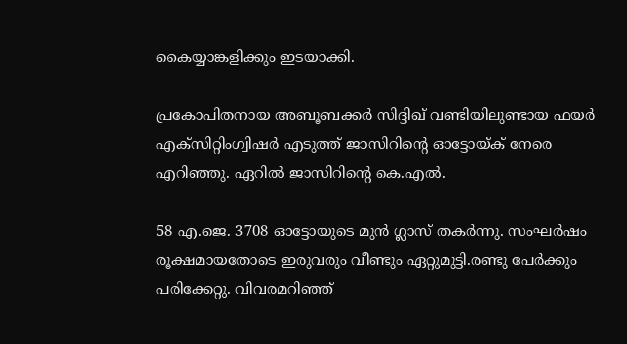കൈയ്യാങ്കളിക്കും ഇടയാക്കി.

പ്രകോപിതനായ അബൂബക്കർ സിദ്ദിഖ് വണ്ടിയിലുണ്ടായ ഫയർ എക്സിറ്റിംഗ്വിഷർ എടുത്ത് ജാസിറിന്റെ ഓട്ടോയ്ക് നേരെ എറിഞ്ഞു. ഏറിൽ ജാസിറിന്റെ കെ.എൽ.

58 എ.ജെ. 3708 ഓട്ടോയുടെ മുൻ ഗ്ലാസ് തകർന്നു. സംഘർഷം രൂക്ഷമായതോടെ ഇരുവരും വീണ്ടും ഏറ്റുമുട്ടി.രണ്ടു പേർക്കും പരിക്കേറ്റു. വിവരമറിഞ്ഞ്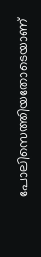പോലിസെത്തിയതോടെയാണ്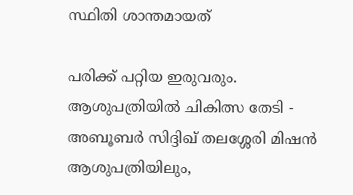സ്ഥിതി ശാന്തമായത്

പരിക്ക് പറ്റിയ ഇരുവരും. ആശുപത്രിയിൽ ചികിത്സ തേടി - അബൂബർ സിദ്ദിഖ് തലശ്ശേരി മിഷൻ ആശുപത്രിയിലും,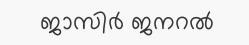ജാസിർ ജനറൽ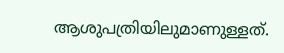ആശുപത്രിയിലുമാണുള്ളത്.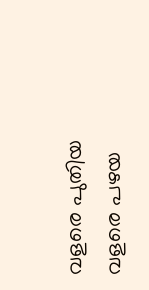വളരെ പുതിയ വളരെ പഴയ